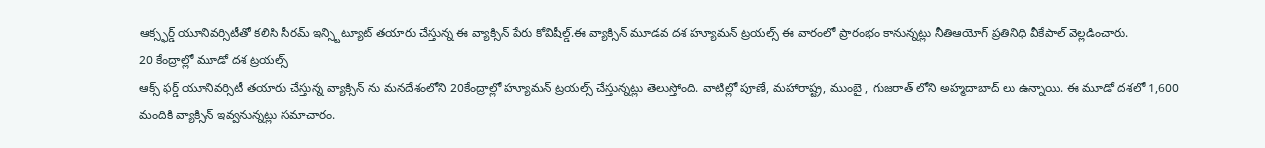ఆక్స్ఫర్డ్ యూనివర్సిటీతో కలిసి సీరమ్ ఇన్స్టిట్యూట్ తయారు చేస్తున్న ఈ వ్యాక్సిన్ పేరు కోవిషీల్డ్.ఈ వ్యాక్సిన్ మూడవ దశ హ్యూమన్ ట్రయల్స్ ఈ వారంలో ప్రారంభం కానున్నట్లు నీతిఆయోగ్ ప్రతినిధి వీకేపాల్ వెల్లడించారు.
20 కేంద్రాల్లో మూడో దశ ట్రయల్స్
ఆక్స్ ఫర్డ్ యూనివర్సిటీ తయారు చేస్తున్న వ్యాక్సిన్ ను మనదేశంలోని 20కేంద్రాల్లో హ్యూమన్ ట్రయల్స్ చేస్తున్నట్లు తెలుస్తోంది. వాటిల్లో పూణే, మహారాష్ట్ర, ముంబై , గుజరాత్ లోని అహ్మదాబాద్ లు ఉన్నాయి. ఈ మూడో దశలో 1,600 మందికి వ్యాక్సిన్ ఇవ్వనున్నట్లు సమాచారం.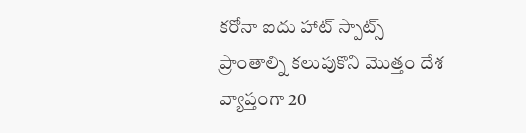కరోనా ఐదు హాట్ స్పాట్స్ ప్రాంతాల్ని కలుపుకొని మొత్తం దేశ వ్యాప్తంగా 20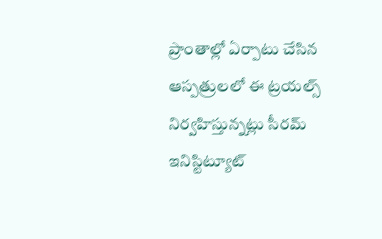ప్రాంతాల్లో ఏర్పాటు చేసిన ఆస్పత్రులలో ఈ ట్రయల్స్ నిర్వహిస్తున్నట్లు సీరమ్ ఇనిస్టిట్యూట్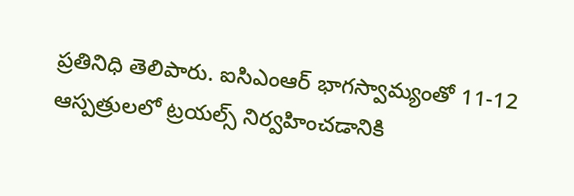ప్రతినిధి తెలిపారు. ఐసిఎంఆర్ భాగస్వామ్యంతో 11-12 ఆస్పత్రులలో ట్రయల్స్ నిర్వహించడానికి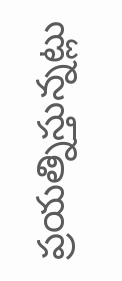ప్రయత్నిస్తున్నట్లు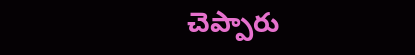చెప్పారు